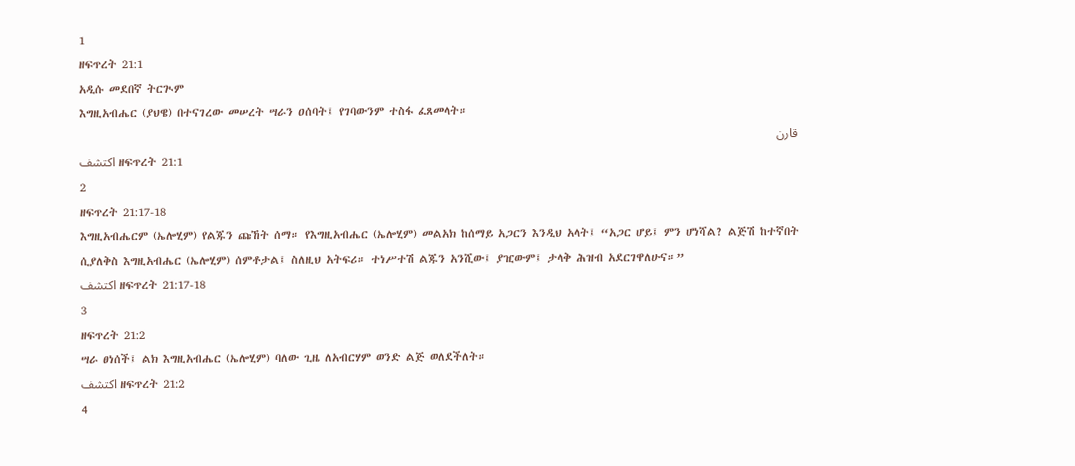1
ዘፍጥረት 21:1
አዲሱ መደበኛ ትርጒም
እግዚአብሔር (ያህዌ) በተናገረው መሠረት ሣራን ዐሰባት፤ የገባውንም ተስፋ ፈጸመላት።
قارن
اكتشف ዘፍጥረት 21:1
2
ዘፍጥረት 21:17-18
እግዚአብሔርም (ኤሎሂም) የልጁን ጩኸት ሰማ። የእግዚአብሔር (ኤሎሂም) መልአክ ከሰማይ አጋርን እንዲህ አላት፤ “አጋር ሆይ፤ ምን ሆነሻል? ልጅሽ ከተኛበት ሲያለቅስ እግዚአብሔር (ኤሎሂም) ሰምቶታል፤ ስለዚህ አትፍሪ። ተነሥተሽ ልጁን አንሺው፤ ያዢውም፤ ታላቅ ሕዝብ አደርገዋለሁና።”
اكتشف ዘፍጥረት 21:17-18
3
ዘፍጥረት 21:2
ሣራ ፀነሰች፤ ልክ እግዚአብሔር (ኤሎሂም) ባለው ጊዜ ለአብርሃም ወንድ ልጅ ወለደችለት።
اكتشف ዘፍጥረት 21:2
4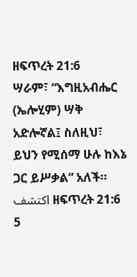ዘፍጥረት 21:6
ሣራም፣ “እግዚአብሔር (ኤሎሂም) ሣቅ አድሎኛል፤ ስለዚህ፣ ይህን የሚሰማ ሁሉ ከእኔ ጋር ይሥቃል” አለች።
اكتشف ዘፍጥረት 21:6
5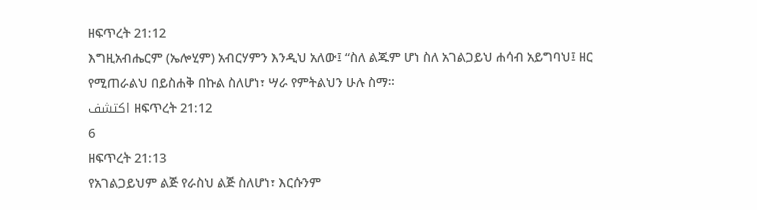ዘፍጥረት 21:12
እግዚአብሔርም (ኤሎሂም) አብርሃምን እንዲህ አለው፤ “ስለ ልጁም ሆነ ስለ አገልጋይህ ሐሳብ አይግባህ፤ ዘር የሚጠራልህ በይስሐቅ በኩል ስለሆነ፣ ሣራ የምትልህን ሁሉ ስማ።
اكتشف ዘፍጥረት 21:12
6
ዘፍጥረት 21:13
የአገልጋይህም ልጅ የራስህ ልጅ ስለሆነ፣ እርሱንም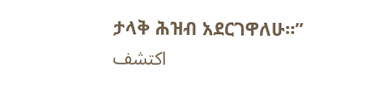ታላቅ ሕዝብ አደርገዋለሁ።”
اكتشف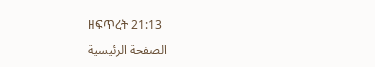ዘፍጥረት 21:13
الصفحة الرئيسية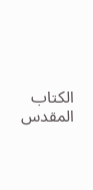الكتاب المقدس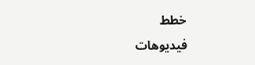خطط
فيديوهات